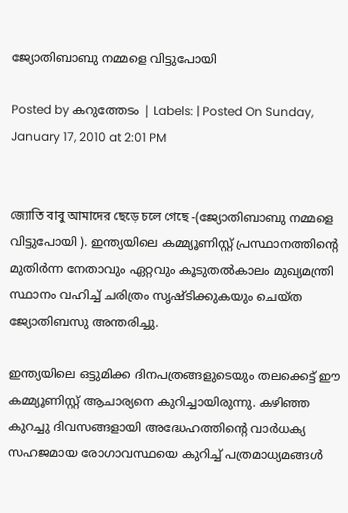ജ്യോതിബാബു നമ്മളെ വിട്ടുപോയി

Posted by കറുത്തേടം | Labels: | Posted On Sunday, January 17, 2010 at 2:01 PM


জ্যোতি বাবু আমাদের ছেড়ে চলে গেছে -(ജ്യോതിബാബു നമ്മളെ വിട്ടുപോയി ). ഇന്ത്യയിലെ കമ്മ്യൂണിസ്റ്റ്‌ പ്രസ്ഥാനത്തിന്റെ മുതിര്‍ന്ന നേതാവും ഏറ്റവും കൂടുതല്‍കാലം മുഖ്യമന്ത്രി സ്ഥാനം വഹിച്ച്‌ ചരിത്രം സൃഷ്ടിക്കുകയും ചെയ്ത ജ്യോതിബസു അന്തരിച്ചു.

ഇന്ത്യയിലെ ഒട്ടുമിക്ക ദിനപത്രങ്ങളുടെയും തലക്കെട്ട്‌ ഈ കമ്മ്യൂണിസ്റ്റ്‌ ആചാര്യനെ കുറിച്ചായിരുന്നു. കഴിഞ്ഞ കുറച്ചു ദിവസങ്ങളായി അദ്ധേഹത്തിന്റെ വാര്‍ധക്യ സഹജമായ രോഗാവസ്ഥയെ കുറിച്ച് പത്രമാധ്യമങ്ങള്‍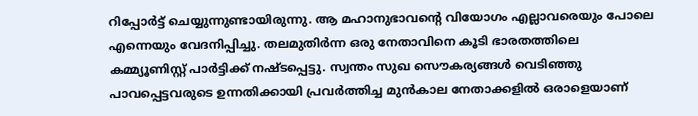റിപ്പോര്‍ട്ട്‌ ചെയ്യുന്നുണ്ടായിരുന്നു. ആ മഹാനുഭാവന്റെ വിയോഗം എല്ലാവരെയും പോലെ എന്നെയും വേദനിപ്പിച്ചു. തലമുതിര്‍ന്ന ഒരു നേതാവിനെ കൂടി ഭാരതത്തിലെ കമ്മ്യൂണിസ്റ്റ്‌ പാര്‍ട്ടിക്ക് നഷ്ടപ്പെട്ടു. സ്വന്തം സുഖ സൌകര്യങ്ങള്‍ വെടിഞ്ഞു പാവപ്പെട്ടവരുടെ ഉന്നതിക്കായി പ്രവര്‍ത്തിച്ച മുന്‍കാല നേതാക്കളില്‍ ഒരാളെയാണ്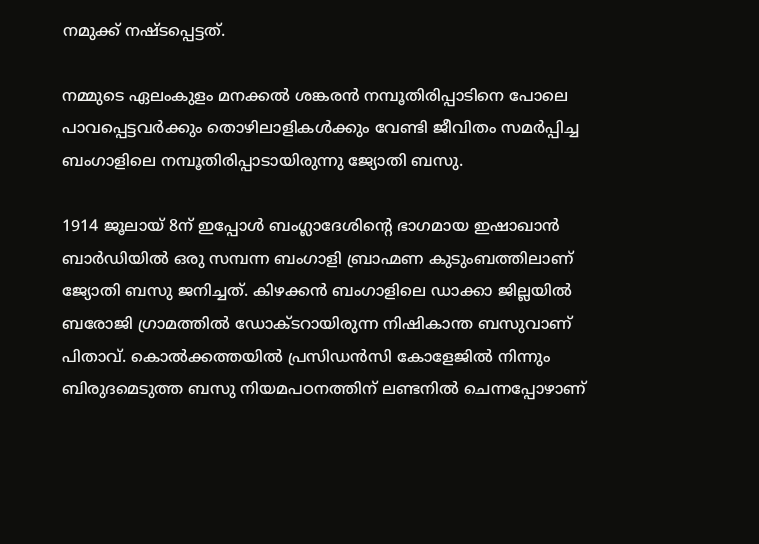നമുക്ക് നഷ്ടപ്പെട്ടത്.

നമ്മുടെ ഏലംകുളം മനക്കല്‍ ശങ്കരന്‍ നമ്പൂതിരിപ്പാടിനെ പോലെ പാവപ്പെട്ടവര്‍ക്കും തൊഴിലാളികള്‍ക്കും വേണ്ടി ജീവിതം സമര്‍പ്പിച്ച ബംഗാളിലെ നമ്പൂതിരിപ്പാടായിരുന്നു ജ്യോതി ബസു.

1914 ജൂലായ്‌ 8ന്‌ ഇപ്പോള്‍ ബംഗ്ലാദേശിന്റെ ഭാഗമായ ഇഷാഖാന്‍ ബാര്‍ഡിയില്‍ ഒരു സമ്പന്ന ബംഗാളി ബ്രാഹ്മണ കുടുംബത്തിലാണ്‌ ജ്യോതി ബസു ജനിച്ചത്‌. കിഴക്കന്‍ ബംഗാളിലെ ഡാക്കാ ജില്ലയില്‍ ബരോജി ഗ്രാമത്തില്‍ ഡോക്ടറായിരുന്ന നിഷികാന്ത ബസുവാണ്‌ പിതാവ്‌. കൊല്‍ക്കത്തയില്‍ പ്രസിഡന്‍സി കോളേജില്‍ നിന്നും ബിരുദമെടുത്ത ബസു നിയമപഠനത്തിന്‌ ലണ്ടനില്‍ ചെന്നപ്പോഴാണ്‌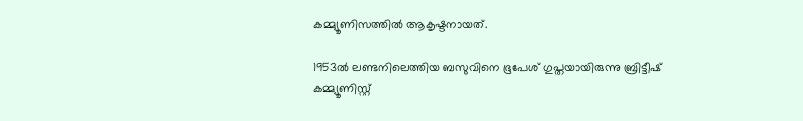കമ്മ്യൂണിസത്തില്‍ ആകൃഷ്ടനായത്‌.

1953ല്‍ ലണ്ടനിലെത്തിയ ബസുവിനെ ഭൂപേശ്‌ ഗുപ്തയായിരുന്നു ബ്രിട്ടീഷ്‌ കമ്മ്യൂണിസ്റ്റ്‌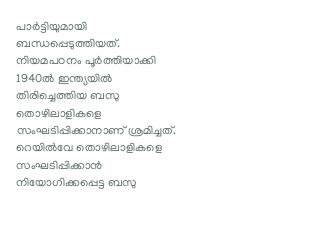പാര്‍ട്ടിയുമായി ബന്ധപ്പെടുത്തിയത്‌. നിയമപഠനം പൂര്‍ത്തിയാക്കി 1940ല്‍ ഇന്ത്യയില്‍ തിരിച്ചെത്തിയ ബസു തൊഴിലാളികളെ സംഘടിപ്പിക്കാനാണ്‌ ശ്രമിച്ചത്‌. റെയില്‍വേ തൊഴിലാളികളെ സംഘടിപ്പിക്കാന്‍ നിയോഗിക്കപ്പെട്ട ബസു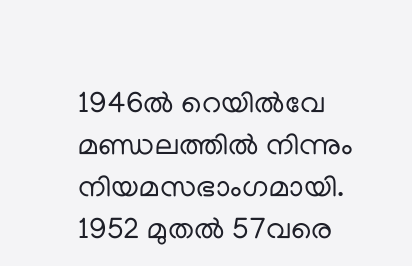1946ല്‍ റെയില്‍വേ മണ്ഡലത്തില്‍ നിന്നും നിയമസഭാംഗമായി. 1952 മുതല്‍ 57വരെ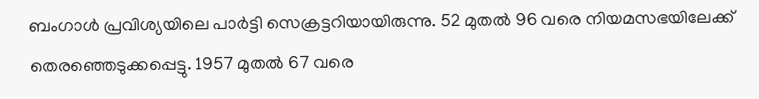ബംഗാള്‍ പ്രവിശ്യയിലെ പാര്‍ട്ടി സെക്രട്ടറിയായിരുന്നു. 52 മുതല്‍ 96 വരെ നിയമസഭയിലേക്ക്‌ തെരഞ്ഞെടുക്കപ്പെട്ടു. 1957 മുതല്‍ 67 വരെ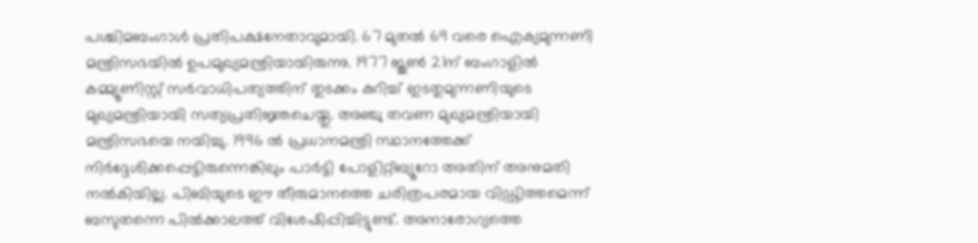പശ്ചിമബംഗാള്‍ പ്രതിപക്ഷനേതാവുമായി. 67 മുതല്‍ 69 വരെ ഐക്യമുന്നണി മന്ത്രിസഭയില്‍ ഉപമുഖ്യമന്ത്രിയായിരുന്നു. 1977 ജൂണ്‍ 21ന്‌ ബംഗാളില്‍ കമ്മ്യൂണിസ്റ്റ്‌ സര്‍വാധിപത്യത്തിന്‌ തുടക്കം കുറിച്ച്‌ ഇടതുമുന്നണിയുടെ മുഖ്യമന്ത്രിയായി സത്യപ്രതിജ്ഞചെയ്തു. അഞ്ചു തവണ മുഖ്യമന്ത്രിയായി മന്ത്രിസഭയെ നയിച്ചു. 1996 ല്‍ പ്രധാനമന്ത്രി സ്ഥാനത്തേക്ക്‌ നിര്‍ദ്ദേശിക്കപ്പെട്ടിരുന്നെങ്കിലും പാര്‍ട്ടി പോളിറ്റ്ബ്യൂറോ അതിന്‌ അനുമതി നല്‍കിയില്ല. പിബിയുടെ ഈ തീരുമാനത്തെ ചരിത്രപരമായ വിഡ്ഢിത്തമെന്ന്‌ ബസുതന്നെ പില്‍ക്കാലത്ത്‌ വിശേഷിപ്പിച്ചിട്ടുണ്ട്‌. അനാരോഗ്യത്തെ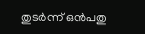തുടര്‍ന്ന് ഒന്‍പതു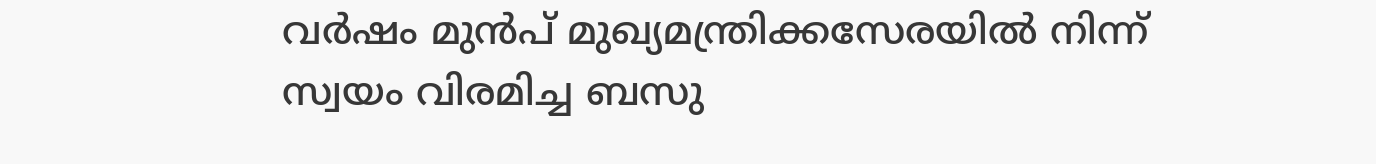വര്‍ഷം മുന്‍പ് മുഖ്യമന്ത്രിക്കസേരയില്‍ നിന്ന് സ്വയം വിരമിച്ച ബസു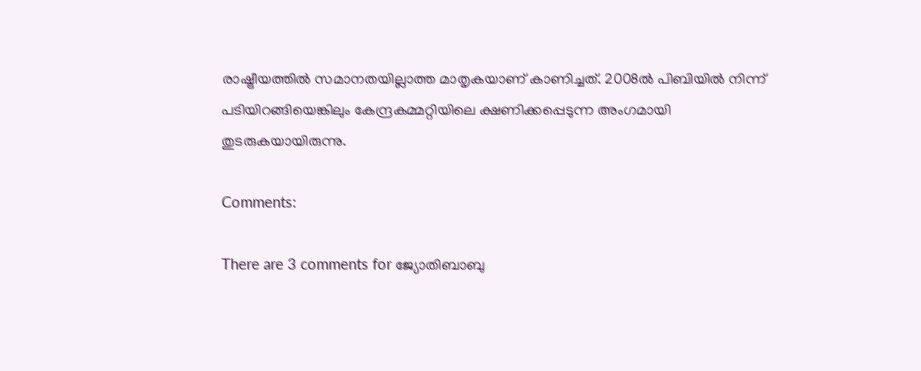രാഷ്ട്രീയത്തില്‍ സമാനതയില്ലാത്ത മാതൃകയാണ് കാണിച്ചത്. 2008ല്‍ പിബിയില്‍ നിന്ന്‌ പടിയിറങ്ങിയെങ്കിലും കേന്ദ്രകമ്മറ്റിയിലെ ക്ഷണിക്കപ്പെടുന്ന അംഗമായി തുടരുകയായിരുന്നു.

Comments:

There are 3 comments for ജ്യോതിബാബു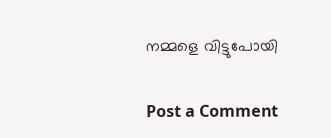നമ്മളെ വിട്ടുപോയി

Post a Comment